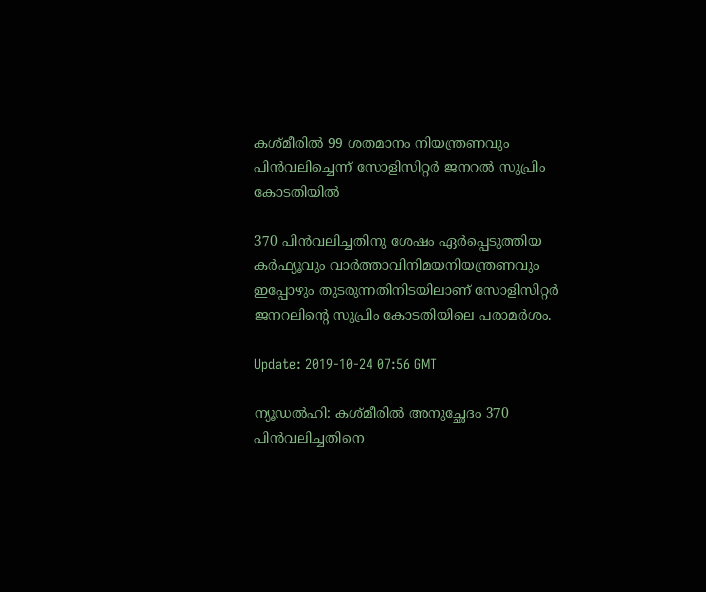കശ്മീരില്‍ 99 ശതമാനം നിയന്ത്രണവും പിന്‍വലിച്ചെന്ന് സോളിസിറ്റര്‍ ജനറല്‍ സുപ്രിം കോടതിയില്‍

370 പിന്‍വലിച്ചതിനു ശേഷം ഏര്‍പ്പെടുത്തിയ കര്‍ഫ്യൂവും വാര്‍ത്താവിനിമയനിയന്ത്രണവും ഇപ്പോഴും തുടരുന്നതിനിടയിലാണ് സോളിസിറ്റര്‍ ജനറലിന്റെ സുപ്രിം കോടതിയിലെ പരാമര്‍ശം.

Update: 2019-10-24 07:56 GMT

ന്യൂഡല്‍ഹി: കശ്മീരില്‍ അനുച്ഛേദം 370 പിന്‍വലിച്ചതിനെ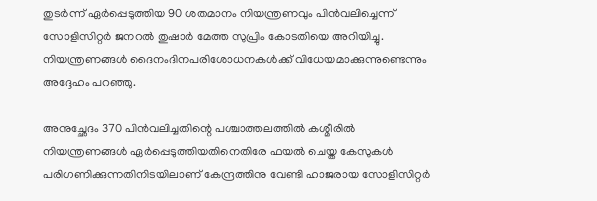തുടര്‍ന്ന് ഏര്‍പ്പെടുത്തിയ 90 ശതമാനം നിയന്ത്രണവും പിന്‍വലിച്ചെന്ന് സോളിസിറ്റര്‍ ജനറല്‍ തുഷാര്‍ മേത്ത സുപ്രിം കോടതിയെ അറിയിച്ചു. നിയന്ത്രണങ്ങള്‍ ദൈനംദിനപരിശോധനകള്‍ക്ക് വിധേയമാക്കുന്നുണ്ടെന്നും അദ്ദേഹം പറഞ്ഞു.

അനുച്ഛേദം 370 പിന്‍വലിച്ചതിന്റെ പശ്ചാത്തലത്തില്‍ കശ്മീരില്‍ നിയന്ത്രണങ്ങള്‍ ഏര്‍പ്പെടുത്തിയതിനെതിരേ ഫയല്‍ ചെയ്ത കേസുകള്‍ പരിഗണിക്കുന്നതിനിടയിലാണ് കേന്ദ്രത്തിനു വേണ്ടി ഹാജരായ സോളിസിറ്റര്‍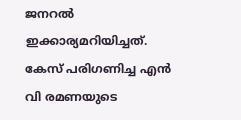ജനറല്‍ ഇക്കാര്യമറിയിച്ചത്. കേസ് പരിഗണിച്ച എന്‍ വി രമണയുടെ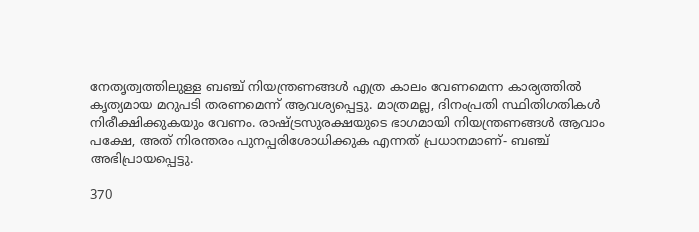നേതൃത്വത്തിലുള്ള ബഞ്ച് നിയന്ത്രണങ്ങള്‍ എത്ര കാലം വേണമെന്ന കാര്യത്തില്‍ കൃത്യമായ മറുപടി തരണമെന്ന് ആവശ്യപ്പെട്ടു. മാത്രമല്ല, ദിനംപ്രതി സ്ഥിതിഗതികള്‍ നിരീക്ഷിക്കുകയും വേണം. രാഷ്ട്രസുരക്ഷയുടെ ഭാഗമായി നിയന്ത്രണങ്ങള്‍ ആവാം പക്ഷേ, അത് നിരന്തരം പുനപ്പരിശോധിക്കുക എന്നത് പ്രധാനമാണ്- ബഞ്ച് അഭിപ്രായപ്പെട്ടു.

370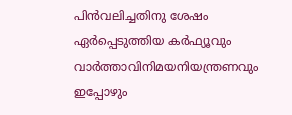പിന്‍വലിച്ചതിനു ശേഷം ഏര്‍പ്പെടുത്തിയ കര്‍ഫ്യൂവും വാര്‍ത്താവിനിമയനിയന്ത്രണവും ഇപ്പോഴും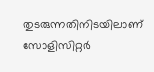തുടരുന്നതിനിടയിലാണ് സോളിസിറ്റര്‍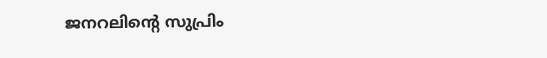ജനറലിന്റെ സുപ്രിം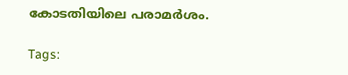കോടതിയിലെ പരാമര്‍ശം.

Tags: